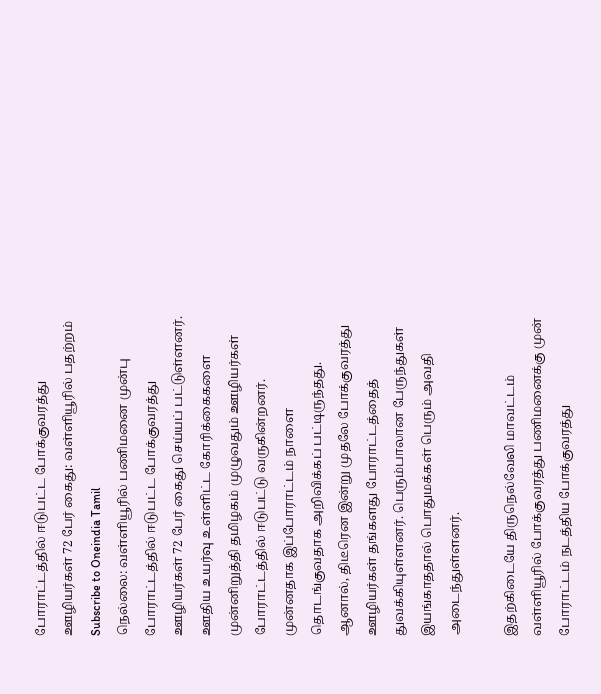போராட்டத்தில் ஈடுபட்ட போக்குவரத்து ஊழியர்கள் 72 பேர் கைது: வள்ளியூரில் பதற்றம்
Subscribe to Oneindia Tamil
நெல்லை: வள்ளியூரில் பணிமனை முன்பு போராட்டத்தில் ஈடுபட்ட போக்குவரத்து ஊழியர்கள் 72 பேர் கைது செய்யப் பட்டுள்ளனர்.
ஊதிய உயர்வு உள்ளிட்ட கோரிக்கைகளை முன்னிறுத்தி தமிழகம் முழுவதும் ஊழியர்கள் போராட்டத்தில் ஈடுபட்டு வருகின்றனர். முன்னதாக இப்போராட்டம் நாளை தொடங்குவதாக அறிவிக்கப் பட்டிருந்தது. ஆனால், திடீரென இன்று முதலே போக்குவரத்து ஊழியர்கள் தங்களது போராட்டத்தைத் துவக்கியுள்ளனர். பெரும்பாலான பேருந்துகள் இயங்காததால் பொதுமக்கள் பெரும் அவதி அடைந்துள்ளனர்.

இதற்கிடையே திருநெல்வேலி மாவட்டம் வள்ளியூரில் போக்குவரத்து பணிமனைக்கு முன் போராட்டம் நடத்திய போக்குவரத்து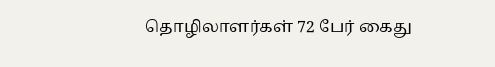தொழிலாளர்கள் 72 பேர் கைது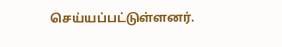செய்யப்பட்டுள்ளனர்.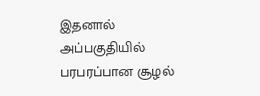இதனால் அப்பகுதியில் பரபரப்பான சூழல்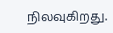நிலவுகிறது.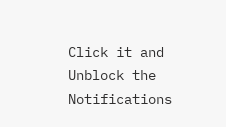Click it and Unblock the Notifications